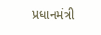પ્રધાનમંત્રી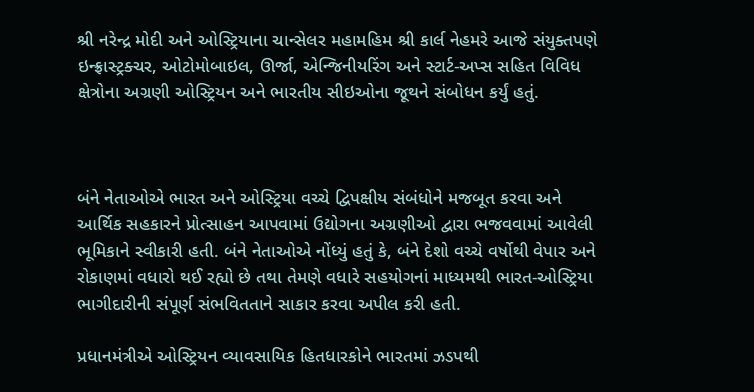શ્રી નરેન્દ્ર મોદી અને ઓસ્ટ્રિયાના ચાન્સેલર મહામહિમ શ્રી કાર્લ નેહમરે આજે સંયુક્તપણે ઇન્ફ્રાસ્ટ્રક્ચર, ઓટોમોબાઇલ, ઊર્જા, એન્જિનીયરિંગ અને સ્ટાર્ટ-અપ્સ સહિત વિવિધ ક્ષેત્રોના અગ્રણી ઓસ્ટ્રિયન અને ભારતીય સીઇઓના જૂથને સંબોધન કર્યું હતું.



બંને નેતાઓએ ભારત અને ઓસ્ટ્રિયા વચ્ચે દ્વિપક્ષીય સંબંધોને મજબૂત કરવા અને આર્થિક સહકારને પ્રોત્સાહન આપવામાં ઉદ્યોગના અગ્રણીઓ દ્વારા ભજવવામાં આવેલી ભૂમિકાને સ્વીકારી હતી. બંને નેતાઓએ નોંધ્યું હતું કે, બંને દેશો વચ્ચે વર્ષોથી વેપાર અને રોકાણમાં વધારો થઈ રહ્યો છે તથા તેમણે વધારે સહયોગનાં માધ્યમથી ભારત-ઓસ્ટ્રિયા ભાગીદારીની સંપૂર્ણ સંભવિતતાને સાકાર કરવા અપીલ કરી હતી.

પ્રધાનમંત્રીએ ઓસ્ટ્રિયન વ્યાવસાયિક હિતધારકોને ભારતમાં ઝડપથી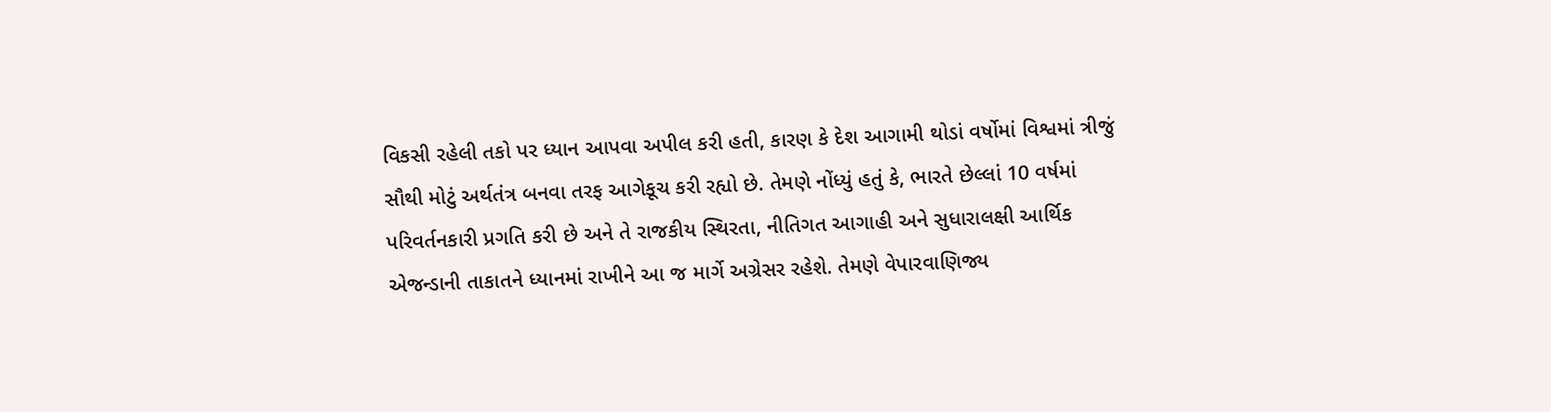વિકસી રહેલી તકો પર ધ્યાન આપવા અપીલ કરી હતી, કારણ કે દેશ આગામી થોડાં વર્ષોમાં વિશ્વમાં ત્રીજું સૌથી મોટું અર્થતંત્ર બનવા તરફ આગેકૂચ કરી રહ્યો છે. તેમણે નોંધ્યું હતું કે, ભારતે છેલ્લાં 10 વર્ષમાં પરિવર્તનકારી પ્રગતિ કરી છે અને તે રાજકીય સ્થિરતા, નીતિગત આગાહી અને સુધારાલક્ષી આર્થિક એજન્ડાની તાકાતને ધ્યાનમાં રાખીને આ જ માર્ગે અગ્રેસર રહેશે. તેમણે વેપારવાણિજ્ય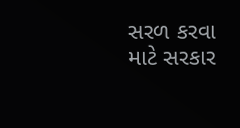સરળ કરવા માટે સરકાર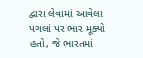દ્વારા લેવામાં આવેલા પગલાં પર ભાર મૂક્યો હતો, જે ભારતમાં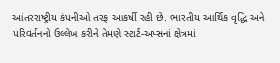આંતરરાષ્ટ્રીય કંપનીઓ તરફ આકર્ષી રહી છે. ભારતીય આર્થિક વૃદ્ધિ અને પરિવર્તનનો ઉલ્લેખ કરીને તેમણે સ્ટાર્ટ-અપ્સનાં ક્ષેત્રમાં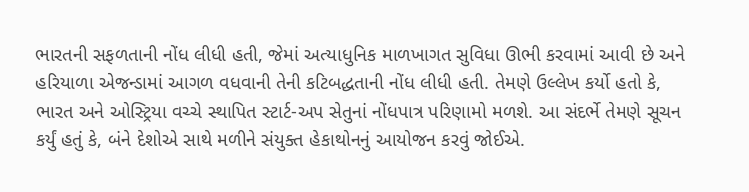ભારતની સફળતાની નોંધ લીધી હતી, જેમાં અત્યાધુનિક માળખાગત સુવિધા ઊભી કરવામાં આવી છે અને હરિયાળા એજન્ડામાં આગળ વધવાની તેની કટિબદ્ધતાની નોંધ લીધી હતી. તેમણે ઉલ્લેખ કર્યો હતો કે, ભારત અને ઓસ્ટ્રિયા વચ્ચે સ્થાપિત સ્ટાર્ટ-અપ સેતુનાં નોંધપાત્ર પરિણામો મળશે. આ સંદર્ભે તેમણે સૂચન કર્યું હતું કે, બંને દેશોએ સાથે મળીને સંયુક્ત હેકાથોનનું આયોજન કરવું જોઈએ.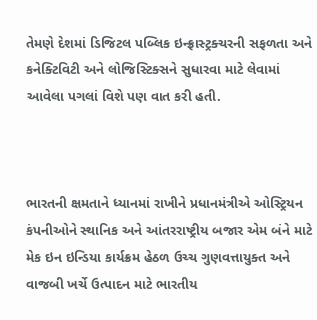તેમણે દેશમાં ડિજિટલ પબ્લિક ઇન્ફ્રાસ્ટ્રક્ચરની સફળતા અને કનેક્ટિવિટી અને લોજિસ્ટિક્સને સુધારવા માટે લેવામાં આવેલા પગલાં વિશે પણ વાત કરી હતી.



ભારતની ક્ષમતાને ધ્યાનમાં રાખીને પ્રધાનમંત્રીએ ઓસ્ટ્રિયન કંપનીઓને સ્થાનિક અને આંતરરાષ્ટ્રીય બજાર એમ બંને માટે મેક ઇન ઇન્ડિયા કાર્યક્રમ હેઠળ ઉચ્ચ ગુણવત્તાયુક્ત અને વાજબી ખર્ચે ઉત્પાદન માટે ભારતીય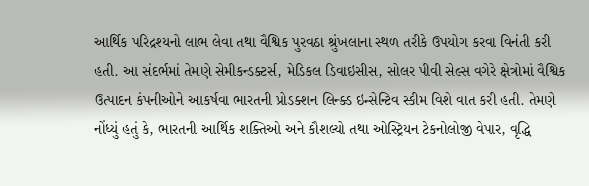આર્થિક પરિદ્રશ્યનો લાભ લેવા તથા વૈશ્વિક પુરવઠા શ્રુંખલાના સ્થળ તરીકે ઉપયોગ કરવા વિનંતી કરી હતી. આ સંદર્ભમાં તેમણે સેમીકન્ડક્ટર્સ, મેડિકલ ડિવાઇસીસ, સોલર પીવી સેલ્સ વગેરે ક્ષેત્રોમાં વૈશ્વિક ઉત્પાદન કંપનીઓને આકર્ષવા ભારતની પ્રોડક્શન લિન્ક્ડ ઇન્સેન્ટિવ સ્કીમ વિશે વાત કરી હતી. તેમણે નોંધ્યું હતું કે, ભારતની આર્થિક શક્તિઓ અને કૌશલ્યો તથા ઓસ્ટ્રિયન ટેકનોલોજી વેપાર, વૃદ્ધિ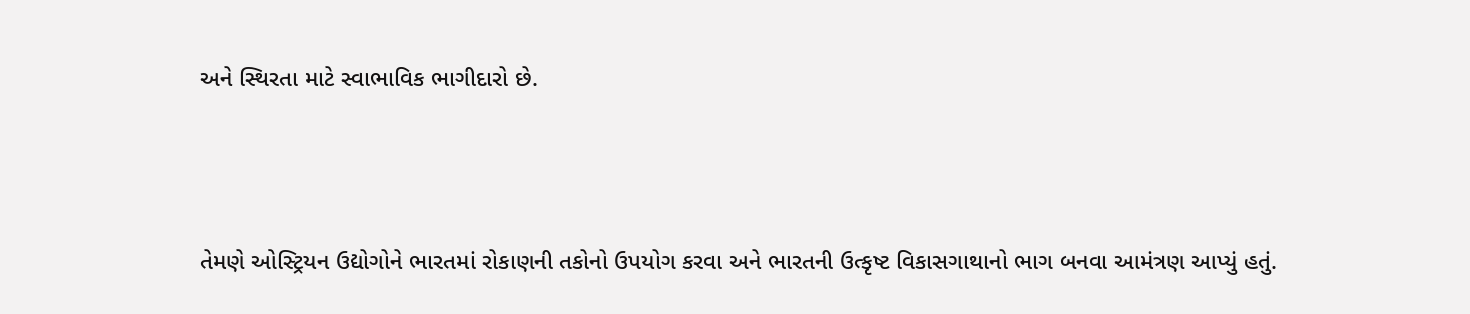અને સ્થિરતા માટે સ્વાભાવિક ભાગીદારો છે.



તેમણે ઓસ્ટ્રિયન ઉદ્યોગોને ભારતમાં રોકાણની તકોનો ઉપયોગ કરવા અને ભારતની ઉત્કૃષ્ટ વિકાસગાથાનો ભાગ બનવા આમંત્રણ આપ્યું હતું.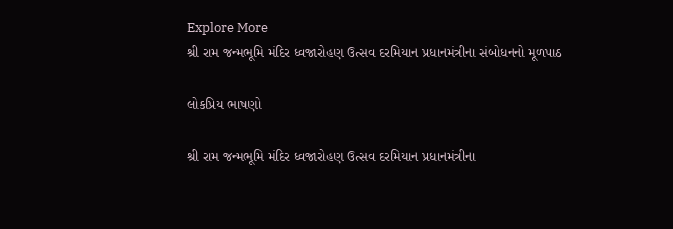Explore More
શ્રી રામ જન્મભૂમિ મંદિર ધ્વજારોહણ ઉત્સવ દરમિયાન પ્રધાનમંત્રીના સંબોધનનો મૂળપાઠ

લોકપ્રિય ભાષણો

શ્રી રામ જન્મભૂમિ મંદિર ધ્વજારોહણ ઉત્સવ દરમિયાન પ્રધાનમંત્રીના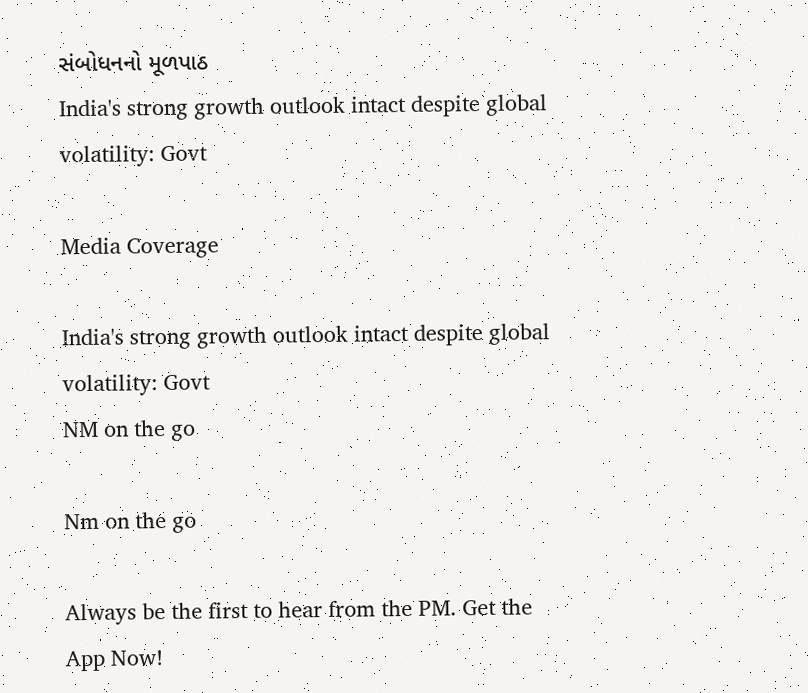સંબોધનનો મૂળપાઠ
India's strong growth outlook intact despite global volatility: Govt

Media Coverage

India's strong growth outlook intact despite global volatility: Govt
NM on the go

Nm on the go

Always be the first to hear from the PM. Get the App Now!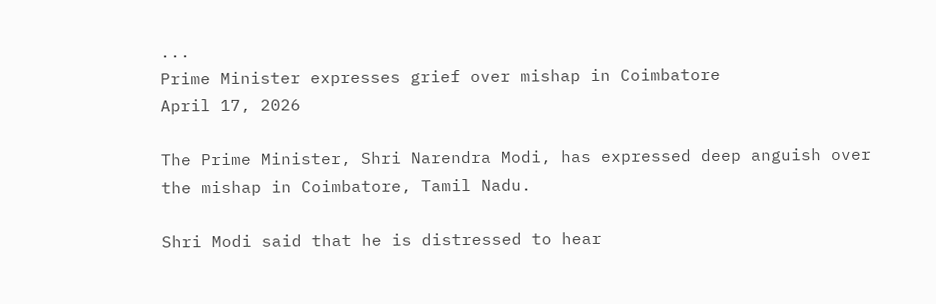...
Prime Minister expresses grief over mishap in Coimbatore
April 17, 2026

The Prime Minister, Shri Narendra Modi, has expressed deep anguish over the mishap in Coimbatore, Tamil Nadu.

Shri Modi said that he is distressed to hear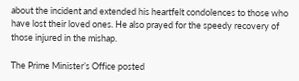about the incident and extended his heartfelt condolences to those who have lost their loved ones. He also prayed for the speedy recovery of those injured in the mishap.

The Prime Minister’s Office posted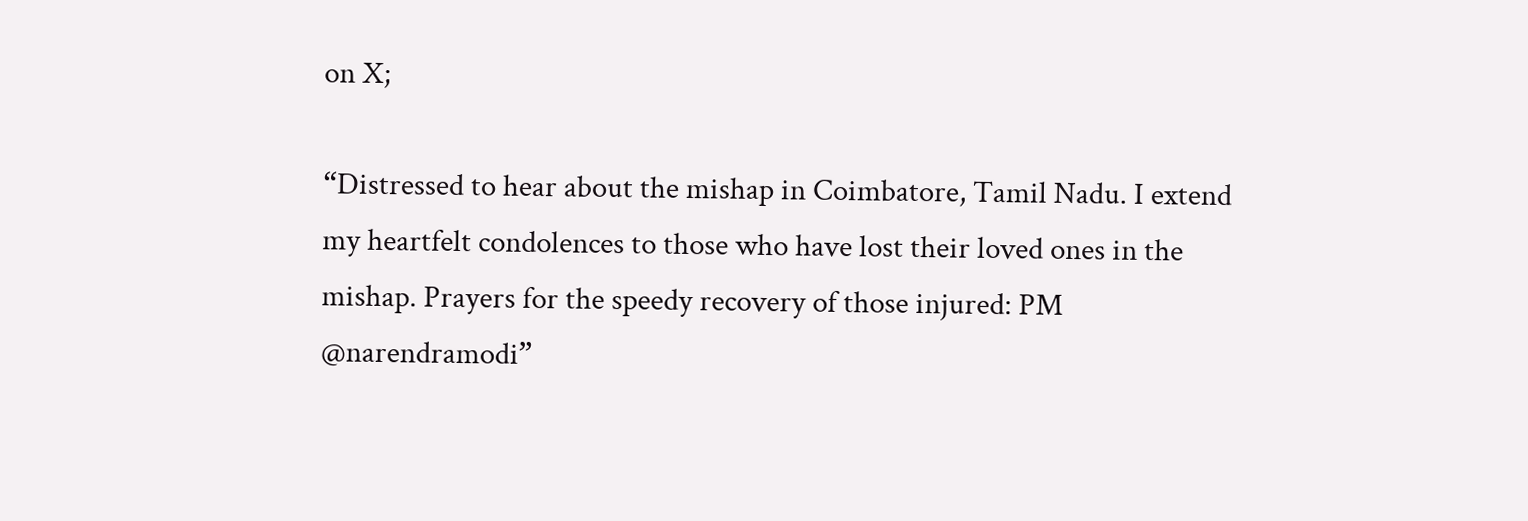on X;

“Distressed to hear about the mishap in Coimbatore, Tamil Nadu. I extend my heartfelt condolences to those who have lost their loved ones in the mishap. Prayers for the speedy recovery of those injured: PM @narendramodi”